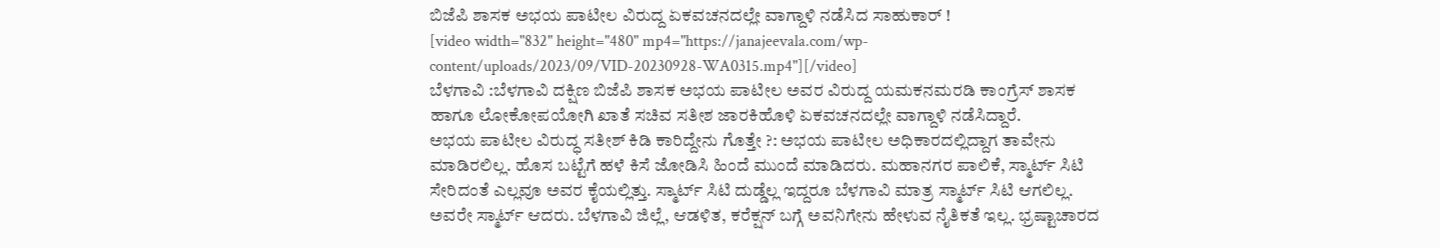ಬಿಜೆಪಿ ಶಾಸಕ ಅಭಯ ಪಾಟೀಲ ವಿರುದ್ದ ಏಕವಚನದಲ್ಲೇ ವಾಗ್ದಾಳಿ ನಡೆಸಿದ ಸಾಹುಕಾರ್ !
[video width="832" height="480" mp4="https://janajeevala.com/wp-content/uploads/2023/09/VID-20230928-WA0315.mp4"][/video]
ಬೆಳಗಾವಿ :ಬೆಳಗಾವಿ ದಕ್ಷಿಣ ಬಿಜೆಪಿ ಶಾಸಕ ಅಭಯ ಪಾಟೀಲ ಅವರ ವಿರುದ್ದ ಯಮಕನಮರಡಿ ಕಾಂಗ್ರೆಸ್ ಶಾಸಕ ಹಾಗೂ ಲೋಕೋಪಯೋಗಿ ಖಾತೆ ಸಚಿವ ಸತೀಶ ಜಾರಕಿಹೊಳಿ ಏಕವಚನದಲ್ಲೇ ವಾಗ್ದಾಳಿ ನಡೆಸಿದ್ದಾರೆ.
ಅಭಯ ಪಾಟೀಲ ವಿರುದ್ಧ ಸತೀಶ್ ಕಿಡಿ ಕಾರಿದ್ದೇನು ಗೊತ್ತೇ ?: ಅಭಯ ಪಾಟೀಲ ಅಧಿಕಾರದಲ್ಲಿದ್ದಾಗ ತಾವೇನು ಮಾಡಿರಲಿಲ್ಲ. ಹೊಸ ಬಟ್ಟೆಗೆ ಹಳೆ ಕಿಸೆ ಜೋಡಿಸಿ ಹಿಂದೆ ಮುಂದೆ ಮಾಡಿದರು. ಮಹಾನಗರ ಪಾಲಿಕೆ, ಸ್ಮಾರ್ಟ್ ಸಿಟಿ ಸೇರಿದಂತೆ ಎಲ್ಲವೂ ಅವರ ಕೈಯಲ್ಲಿತ್ತು. ಸ್ಮಾರ್ಟ್ ಸಿಟಿ ದುಡ್ಡೆಲ್ಲ ಇದ್ದರೂ ಬೆಳಗಾವಿ ಮಾತ್ರ ಸ್ಮಾರ್ಟ್ ಸಿಟಿ ಆಗಲಿಲ್ಲ. ಅವರೇ ಸ್ಮಾರ್ಟ್ ಆದರು. ಬೆಳಗಾವಿ ಜಿಲ್ಲೆ, ಆಡಳಿತ, ಕರೆಕ್ಷನ್ ಬಗ್ಗೆ ಅವನಿಗೇನು ಹೇಳುವ ನೈತಿಕತೆ ಇಲ್ಲ. ಭ್ರಷ್ಟಾಚಾರದ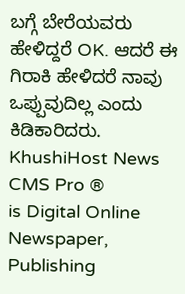ಬಗ್ಗೆ ಬೇರೆಯವರು ಹೇಳಿದ್ದರೆ OK. ಆದರೆ ಈ ಗಿರಾಕಿ ಹೇಳಿದರೆ ನಾವು ಒಪ್ಪುವುದಿಲ್ಲ ಎಂದು ಕಿಡಿಕಾರಿದರು.
KhushiHost News CMS Pro ®
is Digital Online Newspaper, Publishing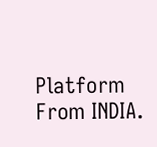Platform From INDIA.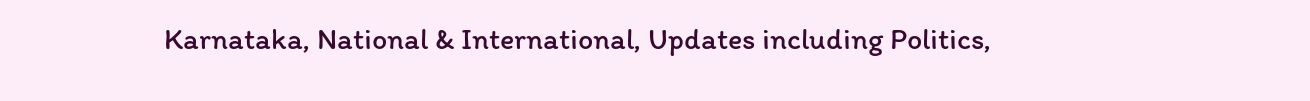Karnataka, National & International, Updates including Politics,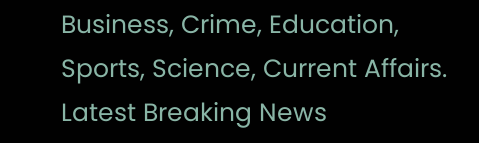Business, Crime, Education, Sports, Science, Current Affairs. Latest Breaking News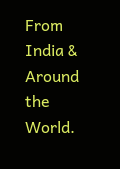From India & Around the World.